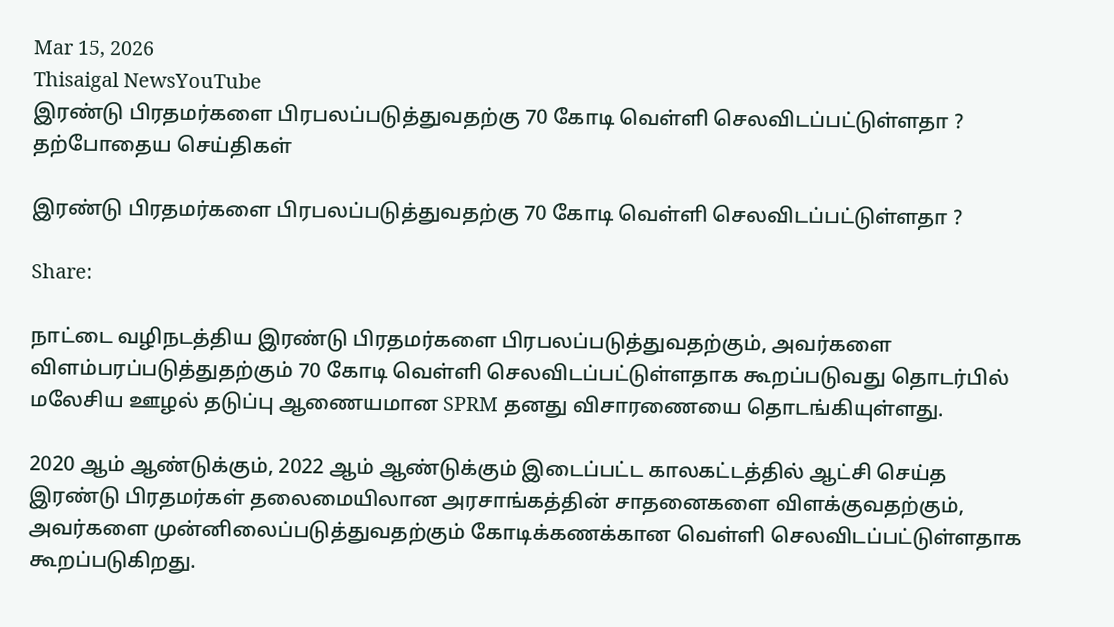Mar 15, 2026
Thisaigal NewsYouTube
இரண்டு பிரதமர்களை பிரபலப்படுத்துவதற்கு 70 கோடி வெள்ளி செலவிடப்பட்டுள்ளதா ?
தற்போதைய செய்திகள்

இரண்டு பிரதமர்களை பிரபலப்படுத்துவதற்கு 70 கோடி வெள்ளி செலவிடப்பட்டுள்ளதா ?

Share:

நாட்டை வழிநடத்திய இரண்டு பிரதமர்களை பிரபலப்படுத்துவதற்கும், அவர்களை விளம்பரப்படுத்துதற்கும் 70 கோடி வெள்ளி செலவிடப்பட்டுள்ளதாக கூறப்படுவது தொடர்பில் மலேசிய ஊழல் தடுப்பு ஆணையமான SPRM தனது விசாரணையை தொடங்கியுள்ளது.

2020 ஆம் ஆண்டுக்கும், 2022 ஆம் ஆண்டுக்கும் இடைப்பட்ட காலகட்டத்தில் ஆட்சி செய்த இரண்டு பிரதமர்கள் தலைமையிலான அரசாங்கத்தின் சாதனைகளை விளக்குவதற்கும், அவர்களை முன்னிலைப்படுத்துவதற்கும் கோடிக்கணக்கான வெள்ளி செலவிடப்பட்டுள்ளதாக கூறப்படுகிறது.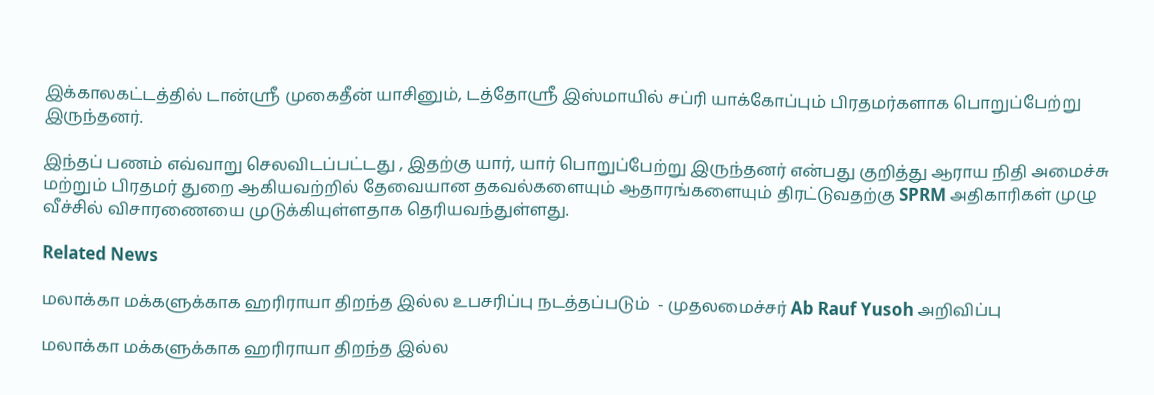இக்காலகட்டத்தில் டான்ஸ்ரீ முகைதீன் யாசினும், டத்தோஸ்ரீ இஸ்மாயில் சப்ரி யாக்கோப்பும் பிரதமர்களாக பொறுப்பேற்று இருந்தனர்.

இந்தப் பணம் எவ்வாறு செலவிடப்பட்டது , இதற்கு யார், யார் பொறுப்பேற்று இருந்தனர் என்பது குறித்து ஆராய நிதி அமைச்சு மற்றும் பிரதமர் துறை ஆகியவற்றில் தேவையான தகவல்களையும் ஆதாரங்களையும் திரட்டுவதற்கு SPRM அதிகாரிகள் முழு வீச்சில் விசாரணையை முடுக்கியுள்ளதாக தெரியவந்துள்ளது.

Related News

மலாக்கா மக்களுக்காக ஹரிராயா திறந்த இல்ல உபசரிப்பு நடத்தப்படும்  - முதலமைச்சர் Ab Rauf Yusoh அறிவிப்பு

மலாக்கா மக்களுக்காக ஹரிராயா திறந்த இல்ல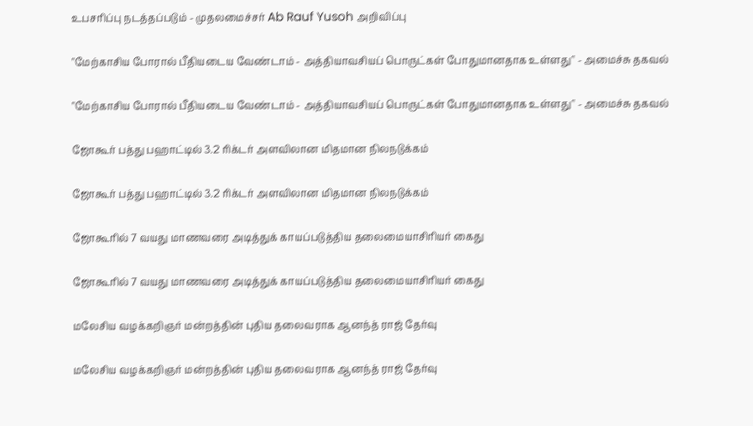உபசரிப்பு நடத்தப்படும் - முதலமைச்சர் Ab Rauf Yusoh அறிவிப்பு

"மேற்காசிய போரால் பீதியடைய வேண்டாம் - அத்தியாவசியப் பொருட்கள் போதுமானதாக உள்ளது" - அமைச்சு தகவல்

"மேற்காசிய போரால் பீதியடைய வேண்டாம் - அத்தியாவசியப் பொருட்கள் போதுமானதாக உள்ளது" - அமைச்சு தகவல்

ஜோகூர் பத்து பஹாட்டில் 3.2 ரிக்டர் அளவிலான மிதமான நிலநடுக்கம்

ஜோகூர் பத்து பஹாட்டில் 3.2 ரிக்டர் அளவிலான மிதமான நிலநடுக்கம்

ஜோகூரில் 7 வயது மாணவரை அடித்துக் காயப்படுத்திய தலைமையாசிரியர் கைது

ஜோகூரில் 7 வயது மாணவரை அடித்துக் காயப்படுத்திய தலைமையாசிரியர் கைது

மலேசிய வழக்கறிஞர் மன்றத்தின் புதிய தலைவராக ஆனந்த் ராஜ் தேர்வு

மலேசிய வழக்கறிஞர் மன்றத்தின் புதிய தலைவராக ஆனந்த் ராஜ் தேர்வு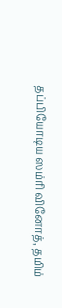தப்பியோடிய ஸம்ரி வினோத், தமிம்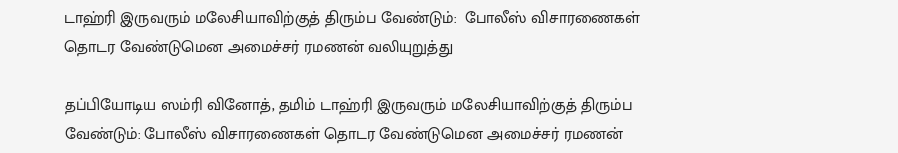டாஹ்ரி இருவரும் மலேசியாவிற்குத் திரும்ப வேண்டும்:  போலீஸ் விசாரணைகள் தொடர வேண்டுமென அமைச்சர் ரமணன் வலியுறுத்து

தப்பியோடிய ஸம்ரி வினோத், தமிம் டாஹ்ரி இருவரும் மலேசியாவிற்குத் திரும்ப வேண்டும்: போலீஸ் விசாரணைகள் தொடர வேண்டுமென அமைச்சர் ரமணன்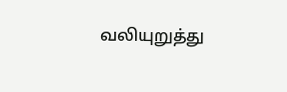வலியுறுத்து